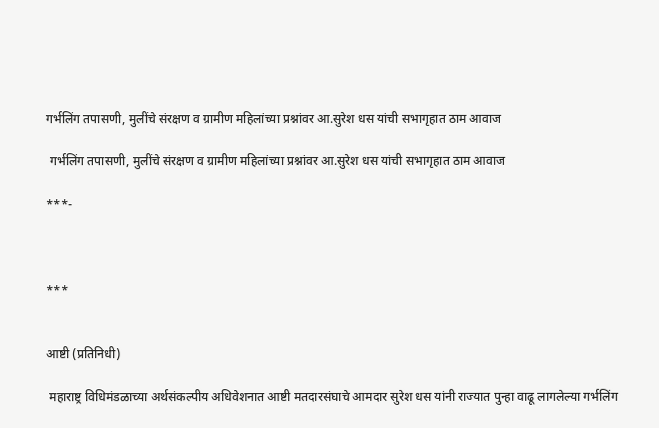गर्भलिंग तपासणी, मुलींचे संरक्षण व ग्रामीण महिलांच्या प्रश्नांवर आ.सुरेश धस यांची सभागृहात ठाम आवाज

 गर्भलिंग तपासणी, मुलींचे संरक्षण व ग्रामीण महिलांच्या प्रश्नांवर आ.सुरेश धस यांची सभागृहात ठाम आवाज

***-



***


आष्टी (प्रतिनिधी)

 महाराष्ट्र विधिमंडळाच्या अर्थसंकल्पीय अधिवेशनात आष्टी मतदारसंघाचे आमदार सुरेश धस यांनी राज्यात पुन्हा वाढू लागलेल्या गर्भलिंग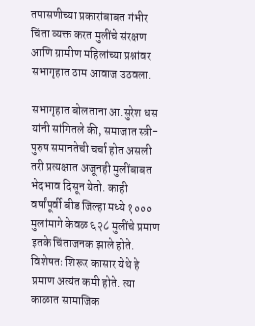तपासणीच्या प्रकारांबाबत गंभीर चिंता व्यक्त करत मुलींचे संरक्षण आणि ग्रामीण महिलांच्या प्रश्नांवर सभागृहात ठाम आवाज उठवला.

सभागृहात बोलताना आ.सुरेश धस यांनी सांगितले की, समाजात स्त्री-पुरुष समानतेची चर्चा होत असली तरी प्रत्यक्षात अजूनही मुलींबाबत भेदभाव दिसून येतो. काही वर्षांपूर्वी बीड जिल्हा मध्ये १००० मुलांमागे केवळ ६२८ मुलींचे प्रमाण इतके चिंताजनक झाले होते. विशेषतः शिरूर कासार येथे हे प्रमाण अत्यंत कमी होते. त्या काळात सामाजिक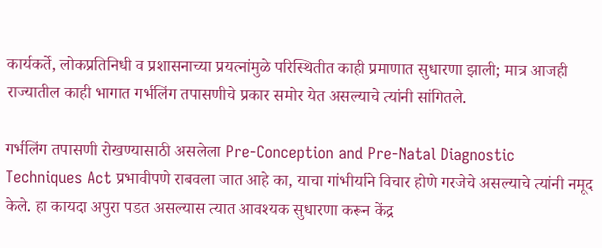कार्यकर्ते, लोकप्रतिनिधी व प्रशासनाच्या प्रयत्नांमुळे परिस्थितीत काही प्रमाणात सुधारणा झाली; मात्र आजही राज्यातील काही भागात गर्भलिंग तपासणीचे प्रकार समोर येत असल्याचे त्यांनी सांगितले.

गर्भलिंग तपासणी रोखण्यासाठी असलेला Pre-Conception and Pre-Natal Diagnostic Techniques Act प्रभावीपणे राबवला जात आहे का, याचा गांभीर्याने विचार होणे गरजेचे असल्याचे त्यांनी नमूद केले. हा कायदा अपुरा पडत असल्यास त्यात आवश्यक सुधारणा करून केंद्र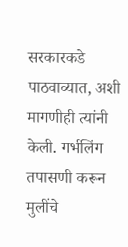सरकारकडे पाठवाव्यात, अशी मागणीही त्यांनी केली. गर्भलिंग तपासणी करून मुलींचे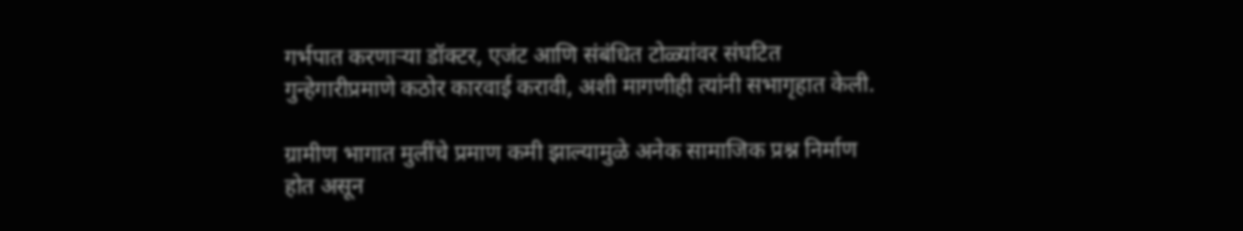गर्भपात करणाऱ्या डॉक्टर, एजंट आणि संबंधित टोळ्यांवर संघटित गुन्हेगारीप्रमाणे कठोर कारवाई करावी, अशी मागणीही त्यांनी सभागृहात केली.

ग्रामीण भागात मुलींचे प्रमाण कमी झाल्यामुळे अनेक सामाजिक प्रश्न निर्माण होत असून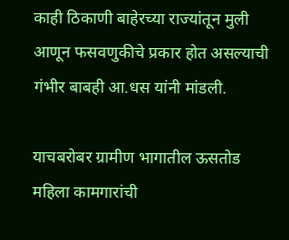काही ठिकाणी बाहेरच्या राज्यांतून मुली आणून फसवणुकीचे प्रकार होत असल्याची गंभीर बाबही आ.धस यांनी मांडली.

याचबरोबर ग्रामीण भागातील ऊसतोड महिला कामगारांची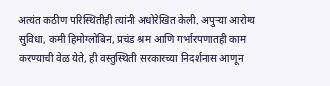अत्यंत कठीण परिस्थितीही त्यांनी अधोरेखित केली. अपुऱ्या आरोग्य सुविधा, कमी हिमोग्लोबिन, प्रचंड श्रम आणि गर्भारपणातही काम करण्याची वेळ येते, ही वस्तुस्थिती सरकारच्या निदर्शनास आणून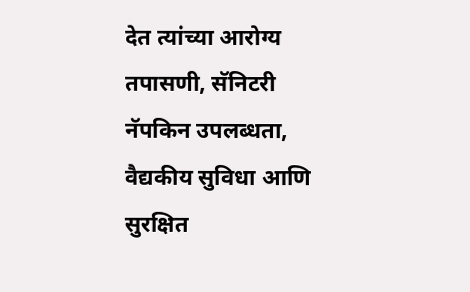देत त्यांच्या आरोग्य तपासणी, सॅनिटरी नॅपकिन उपलब्धता, वैद्यकीय सुविधा आणि सुरक्षित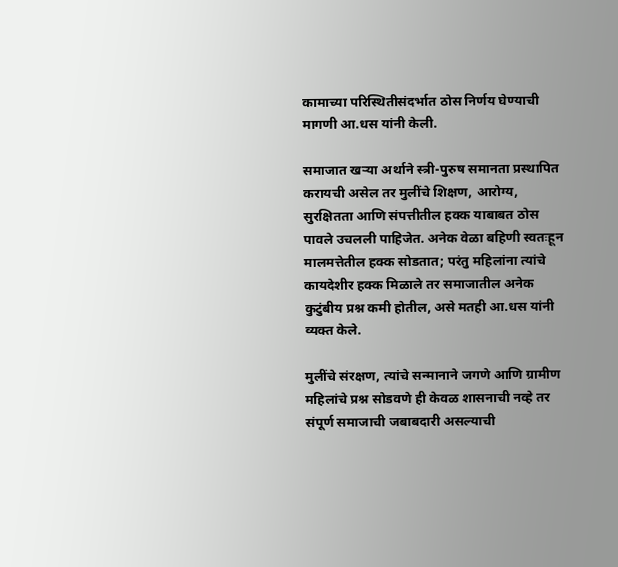कामाच्या परिस्थितीसंदर्भात ठोस निर्णय घेण्याची मागणी आ.धस यांनी केली.

समाजात खऱ्या अर्थाने स्त्री-पुरुष समानता प्रस्थापित करायची असेल तर मुलींचे शिक्षण, आरोग्य, सुरक्षितता आणि संपत्तीतील हक्क याबाबत ठोस पावले उचलली पाहिजेत. अनेक वेळा बहिणी स्वतःहून मालमत्तेतील हक्क सोडतात; परंतु महिलांना त्यांचे कायदेशीर हक्क मिळाले तर समाजातील अनेक कुटुंबीय प्रश्न कमी होतील, असे मतही आ.धस यांनी व्यक्त केले.

मुलींचे संरक्षण, त्यांचे सन्मानाने जगणे आणि ग्रामीण महिलांचे प्रश्न सोडवणे ही केवळ शासनाची नव्हे तर संपूर्ण समाजाची जबाबदारी असल्याची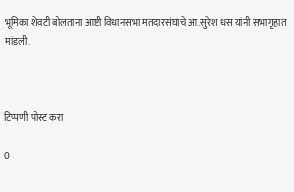भूमिका शेवटी बोलताना आष्टी विधानसभा मतदारसंघाचे आ.सुरेश धस यांनी सभागृहात मांडली.



टिप्पणी पोस्ट करा

0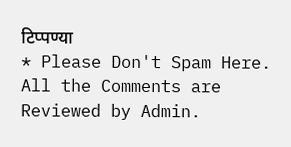टिप्पण्या
* Please Don't Spam Here. All the Comments are Reviewed by Admin.